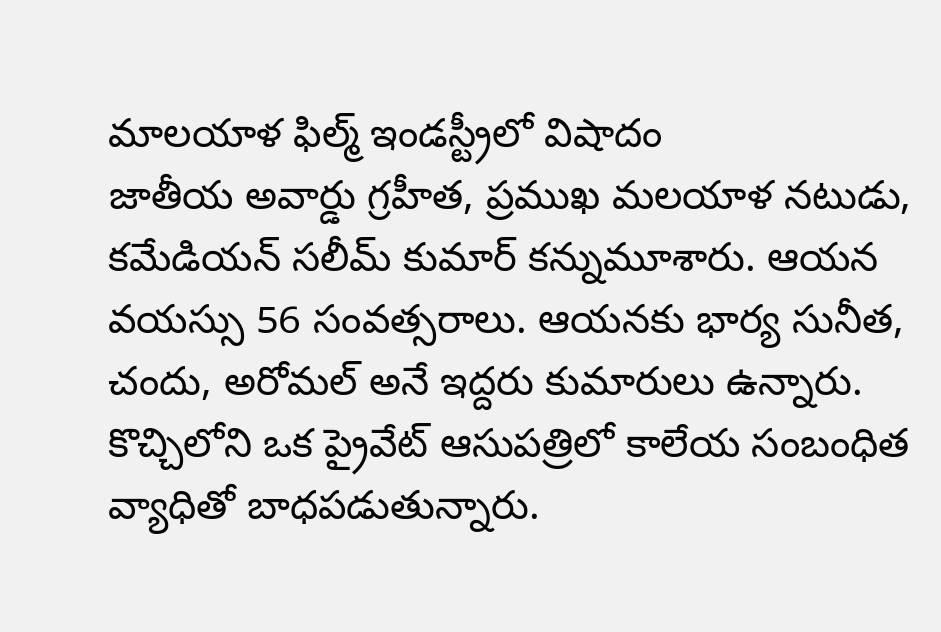మాలయాళ ఫిల్మ్ ఇండస్ట్రీలో విషాదం
జాతీయ అవార్డు గ్రహీత, ప్రముఖ మలయాళ నటుడు, కమేడియన్ సలీమ్ కుమార్ కన్నుమూశారు. ఆయన వయస్సు 56 సంవత్సరాలు. ఆయనకు భార్య సునీత, చందు, అరోమల్ అనే ఇద్దరు కుమారులు ఉన్నారు. కొచ్చిలోని ఒక ప్రైవేట్ ఆసుపత్రిలో కాలేయ సంబంధిత వ్యాధితో బాధపడుతున్నారు.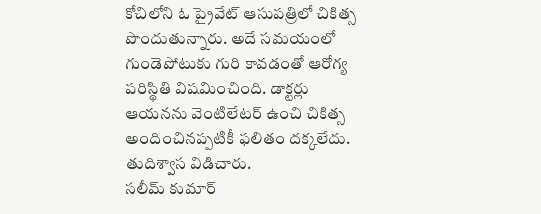కోచిలోని ఓ ప్రైవేట్ ఆసుపత్రిలో చికిత్స పొందుతున్నారు. అదే సమయంలో గుండెపోటుకు గురి కావడంతో ఆరోగ్య పరిస్థితి విషమించింది. డాక్టర్లు ఆయనను వెంటిలేటర్ ఉంచి చికిత్స అందించినప్పటికీ ఫలితం దక్కలేదు. తుదిశ్వాస విడిచారు.
సలీమ్ కుమార్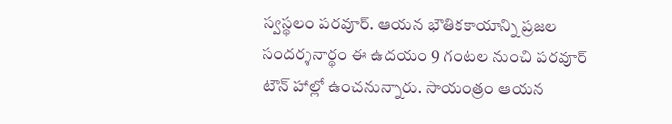స్వస్థలం పరవూర్. ఆయన భౌతికకాయాన్ని ప్రజల సందర్శనార్థం ఈ ఉదయం 9 గంటల నుంచి పరవూర్ టౌన్ హాల్లో ఉంచనున్నారు. సాయంత్రం ఆయన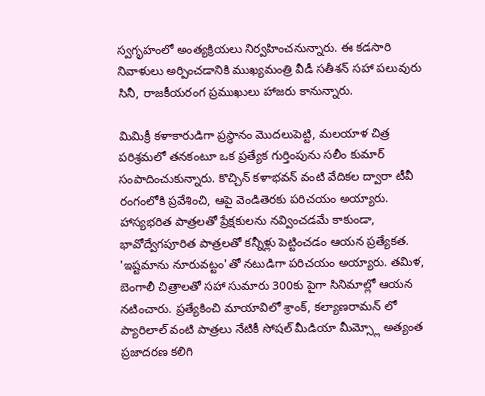స్వగృహంలో అంత్యక్రియలు నిర్వహించనున్నారు. ఈ కడసారి నివాళులు అర్పించడానికి ముఖ్యమంత్రి వీడీ సతీశన్ సహా పలువురు సినీ, రాజకీయరంగ ప్రముఖులు హాజరు కానున్నారు.

మిమిక్రీ కళాకారుడిగా ప్రస్థానం మొదలుపెట్టి, మలయాళ చిత్ర పరిశ్రమలో తనకంటూ ఒక ప్రత్యేక గుర్తింపును సలీం కుమార్ సంపాదించుకున్నారు. కొచ్చిన్ కళాభవన్ వంటి వేదికల ద్వారా టీవీ రంగంలోకి ప్రవేశించి, ఆపై వెండితెరకు పరిచయం అయ్యారు. హాస్యభరిత పాత్రలతో ప్రేక్షకులను నవ్వించడమే కాకుండా, భావోద్వేగపూరిత పాత్రలతో కన్నీళ్లు పెట్టించడం ఆయన ప్రత్యేకత.
'ఇష్టమాను నూరువట్టం'తో నటుడిగా పరిచయం అయ్యారు. తమిళ, బెంగాలీ చిత్రాలతో సహా సుమారు 300కు పైగా సినిమాల్లో ఆయన నటించారు. ప్రత్యేకించి మాయావిలో శ్రాంక్, కల్యాణరామన్ లో ప్యారిలాల్ వంటి పాత్రలు నేటికీ సోషల్ మీడియా మీమ్స్లో అత్యంత ప్రజాదరణ కలిగి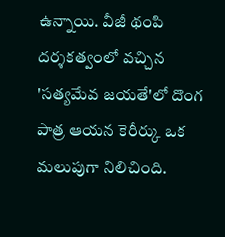ఉన్నాయి. వీజీ థంపి దర్శకత్వంలో వచ్చిన 'సత్యమేవ జయతే'లో దొంగ పాత్ర ఆయన కెరీర్కు ఒక మలుపుగా నిలిచింది.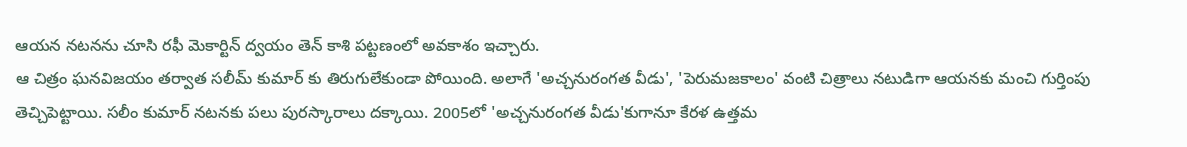ఆయన నటనను చూసి రఫీ మెకార్టిన్ ద్వయం తెన్ కాశి పట్టణంలో అవకాశం ఇచ్చారు.
ఆ చిత్రం ఘనవిజయం తర్వాత సలీమ్ కుమార్ కు తిరుగులేకుండా పోయింది. అలాగే 'అచ్చనురంగత వీడు', 'పెరుమజకాలం' వంటి చిత్రాలు నటుడిగా ఆయనకు మంచి గుర్తింపు తెచ్చిపెట్టాయి. సలీం కుమార్ నటనకు పలు పురస్కారాలు దక్కాయి. 2005లో 'అచ్చనురంగత వీడు'కుగానూ కేరళ ఉత్తమ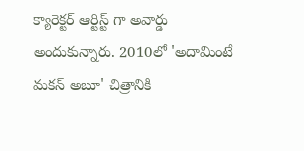క్యారెక్టర్ ఆర్టిస్ట్ గా అవార్డు అందుకున్నారు. 2010లో 'అదామింటే మకన్ అబూ' చిత్రానికి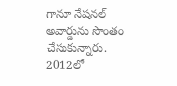గానూ నేషనల్ అవార్డును సొంతం చేసుకున్నారు.
2012లో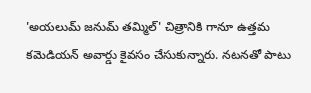'అయలుమ్ జనుమ్ తమ్మిల్' చిత్రానికి గానూ ఉత్తమ కమెడియన్ అవార్డు కైవసం చేసుకున్నారు. నటనతో పాటు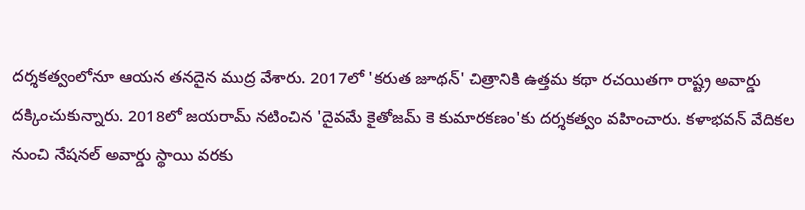దర్శకత్వంలోనూ ఆయన తనదైన ముద్ర వేశారు. 2017లో 'కరుత జూథన్' చిత్రానికి ఉత్తమ కథా రచయితగా రాష్ట్ర అవార్డు దక్కించుకున్నారు. 2018లో జయరామ్ నటించిన 'దైవమే కైతోజమ్ కె కుమారకణం'కు దర్శకత్వం వహించారు. కళాభవన్ వేదికల నుంచి నేషనల్ అవార్డు స్థాయి వరకు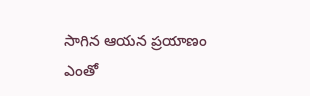సాగిన ఆయన ప్రయాణం ఎంతో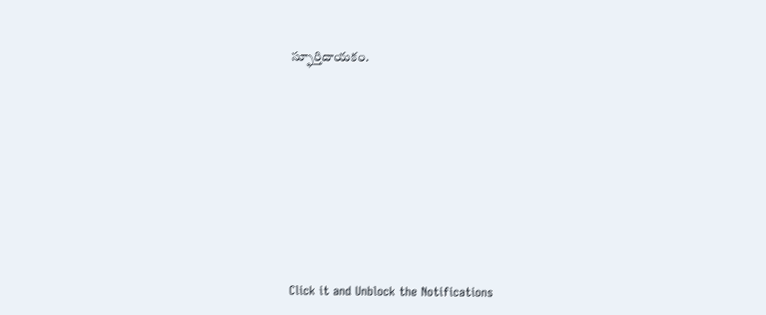స్ఫూర్తిదాయకం.












Click it and Unblock the Notifications